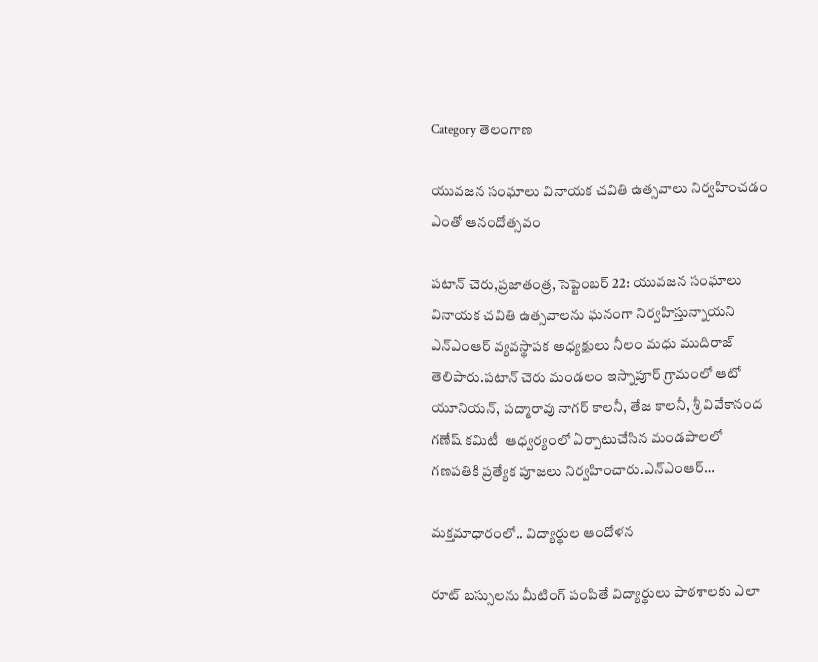Category తెలంగాణ

యువజన సంఘాలు వినాయక చవితి ఉత్సవాలు నిర్వహించడం ఎంతో ఆనందోత్సవం

పటాన్ చెరు,ప్రజాతంత్ర, సెప్టెంబర్ 22: యువజన సంఘాలు వినాయక చవితి ఉత్సవాలను ఘనంగా నిర్వహిస్తున్నాయని ఎన్ఎంఆర్ వ్యవస్థాపక అధ్యక్షులు నీలం మధు ముదిరాజ్ తెలిపారు.పటాన్ చెరు మండలం ఇస్నాపూర్ గ్రామంలో ఆటో యూనియన్, పద్మారావు నాగర్ కాలనీ, తేజ కాలనీ, శ్రీ వివేకానంద గణేష్ కమిటీ  ఆధ్వర్యంలో ఏర్పాటుచేసిన మండపాలలో గణపతికి ప్రత్యేక పూజలు నిర్వహించారు.ఎన్ఎంఆర్…

మక్తమాధారంలో.. విద్యార్థుల ఆందోళన

రూట్ బస్సులను మీటింగ్ పంపితే విద్యార్థులు పాఠశాలకు ఎలా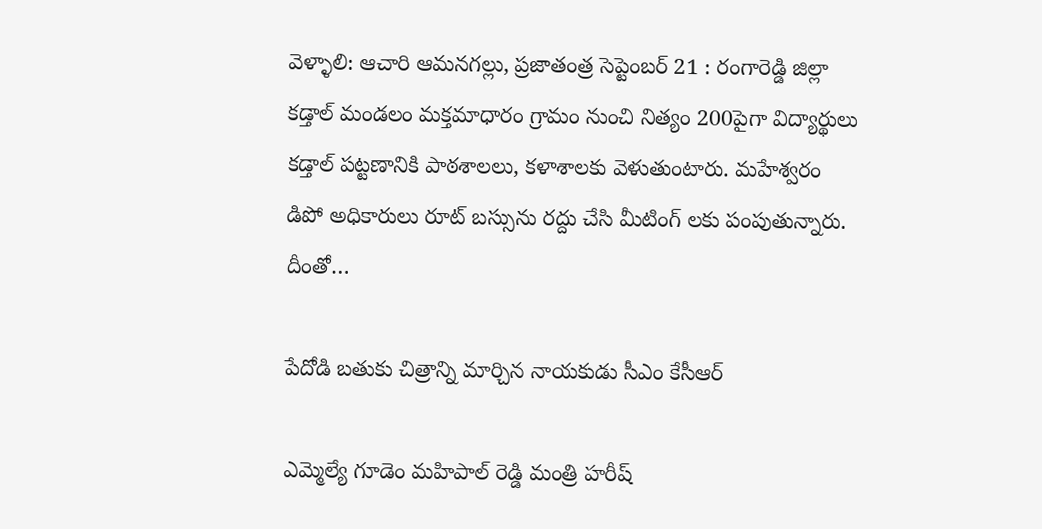వెళ్ళాలి: ఆచారి ఆమనగల్లు, ప్రజాతంత్ర సెప్టెంబర్ 21 : రంగారెడ్డి జిల్లా కడ్తాల్ మండలం మక్తమాధారం గ్రామం నుంచి నిత్యం 200పైగా విద్యార్థులు కడ్తాల్ పట్టణానికి పాఠశాలలు, కళాశాలకు వెళుతుంటారు. మహేశ్వరం డిపో అధికారులు రూట్ బస్సును రద్దు చేసి మీటింగ్ లకు పంపుతున్నారు. దీంతో…

పేదోడి బతుకు చిత్రాన్ని మార్చిన నాయకుడు సీఎం కేసీఆర్

ఎమ్మెల్యే గూడెం మహిపాల్ రెడ్డి మంత్రి హరీష్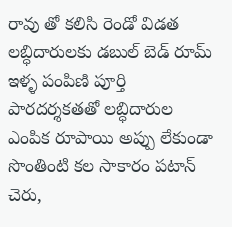రావు తో కలిసి రెండో విడత లబ్ధిదారులకు డబుల్ బెడ్ రూమ్ ఇళ్ళ పంపిణి పూర్తి పారదర్శకతతో లబ్ధిదారుల ఎంపిక రూపాయి అప్పు లేకుండా సొంతింటి కల సాకారం పటాన్ చెరు,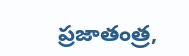ప్రజాతంత్ర,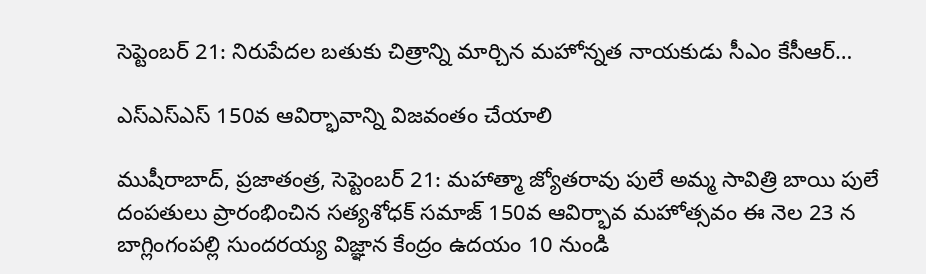సెప్టెంబర్ 21: నిరుపేదల బతుకు చిత్రాన్ని మార్చిన మహోన్నత నాయకుడు సీఎం కేసీఆర్…

ఎస్ఎస్ఎస్ 150వ ఆవిర్భావాన్ని విజవంతం చేయాలి

ముషీరాబాద్, ప్రజాతంత్ర, సెప్టెంబర్ 21: మహాత్మా జ్యోతరావు పులే అమ్మ సావిత్రి బాయి పులే దంపతులు ప్రారంభించిన సత్యశోధక్ సమాజ్ 150వ ఆవిర్భావ మహోత్సవం ఈ నెల 23 న బాగ్లింగంపల్లి సుందరయ్య విజ్ఞాన కేంద్రం ఉదయం 10 నుండి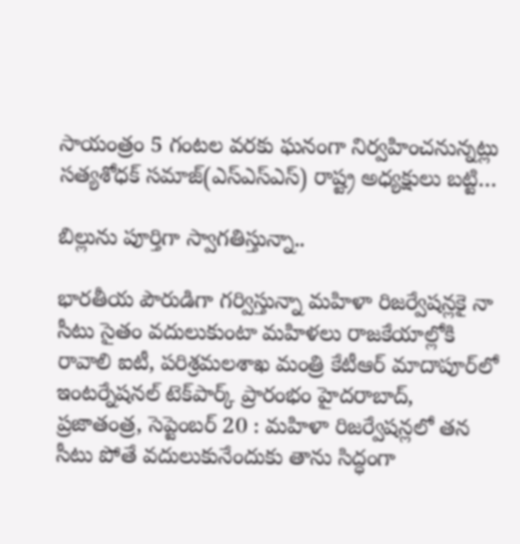సాయంత్రం 5 గంటల వరకు ఘనంగా నిర్వహించనున్నట్లు సత్యశోధక్ సమాజ్(ఎస్ఎస్ఎస్) రాష్ట్ర అధ్యక్షులు బట్టి…

బిల్లును పూర్తిగా స్వాగతిస్తున్నా..

భారతీయ పౌరుడిగా గర్విస్తున్నా మహిళా రిజర్వేషన్లకై నా సీటు సైతం వదులుకుంటా మహిళలు రాజకేయాల్లోకి రావాలి ఐటీ, పరిశ్రమలశాఖ మంత్రి కేటీఆర్‌ ‌మాదాపూర్‌లో ఇంటర్నేషనల్‌ ‌టెక్‌పార్క్ ‌ప్రారంభం హైదరాబాద్‌, ప్రజాతంత్ర, సెప్టెంబర్‌ 20 : మహిళా రిజర్వేషన్లలో తన సీటు పోతే వదులుకునేందుకు తాను సిద్ధంగా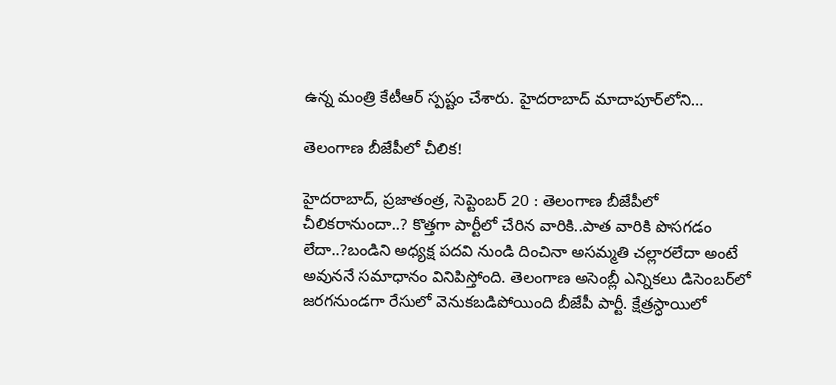ఉన్న మంత్రి కేటీఆర్‌ ‌స్పష్టం చేశారు. హైదరాబాద్‌ ‌మాదాపూర్‌లోని…

తెలంగాణ బీజేపీలో చీలిక!

హైదరాబాద్‌, ప్రజాతంత్ర, సెప్టెంబర్‌ 20 : తెలంగాణ బీజేపీలో చీలికరానుందా..? కొత్తగా పార్టీలో చేరిన వారికి..పాత వారికి పొసగడం లేదా..?బండిని అధ్యక్ష పదవి నుండి దించినా అసమ్మతి చల్లారలేదా అంటే అవుననే సమాధానం వినిపిస్తోంది. తెలంగాణ అసెంబ్లీ ఎన్నికలు డిసెంబర్‌లో జరగనుండగా రేసులో వెనుకబడిపోయింది బీజేపీ పార్టీ. క్షేత్రస్ధాయిలో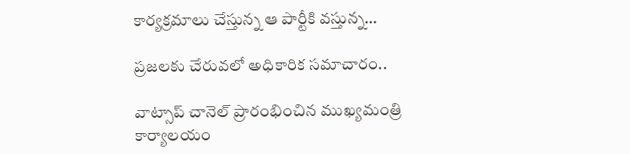కార్యక్రమాలు చేస్తున్న ఆ పార్టీకి వస్తున్న…

ప్రజలకు చేరువలో అధికారిక సమాచారం..

వాట్సాప్‌ ‌చానెల్‌ ‌ప్రారంభించిన ముఖ్యమంత్రి కార్యాలయం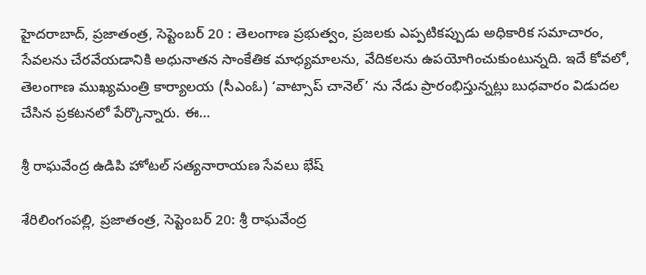హైదరాబాద్‌, ప్రజాతంత్ర, సెప్టెంబర్‌ 20 : తెలంగాణ ప్రభుత్వం, ప్రజలకు ఎప్పటికప్పుడు అధికారిక సమాచారం, సేవలను చేరవేయడానికి అధునాతన సాంకేతిక మాధ్యమాలను, వేదికలను ఉపయోగించుకుంటున్నది. ఇదే కోవలో, తెలంగాణ ముఖ్యమంత్రి కార్యాలయ (సీఎంఓ) ‘వాట్సాప్‌ ‌చానెల్‌’ ను నేడు ప్రారంభిస్తున్నట్లు బుధవారం విడుదల చేసిన ప్రకటనలో పేర్కొన్నారు. ఈ…

శ్రీ రాఘవేంద్ర ఉడిపి హోటల్ సత్యనారాయణ సేవలు భేష్

శేరిలింగంపల్లి, ప్రజాతంత్ర, సెప్టెంబర్ 20: శ్రీ రాఘవేంద్ర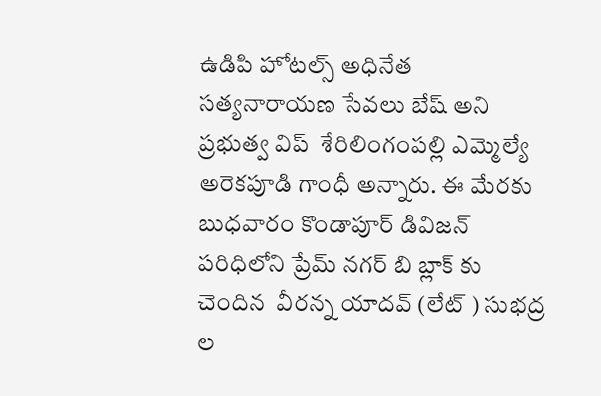ఉడిపి హోటల్స్ అధినేత సత్యనారాయణ సేవలు బేష్ అని ప్రభుత్వ విప్  శేరిలింగంపల్లి ఎమ్మెల్యే అరెకపూడి గాంధీ అన్నారు. ఈ మేరకు బుధవారం కొండాపూర్ డివిజన్ పరిధిలోని ప్రేమ్ నగర్ బి బ్లాక్ కు చెందిన  వీరన్న యాదవ్ (లేట్ ) సుభద్ర ల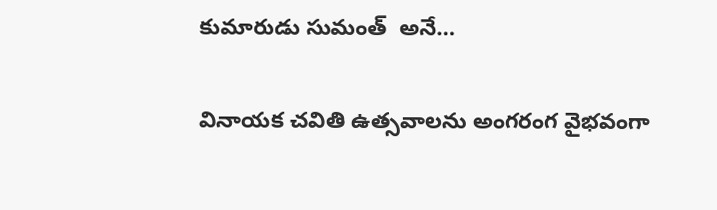కుమారుడు సుమంత్  అనే…

వినాయక చవితి ఉత్సవాలను అంగరంగ వైభవంగా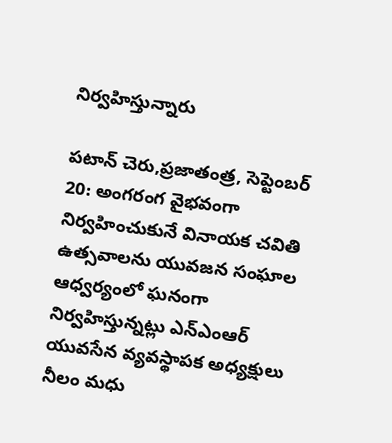నిర్వహిస్తున్నారు

పటాన్ చెరు,ప్రజాతంత్ర, సెప్టెంబర్ 20: అంగరంగ వైభవంగా నిర్వహించుకునే వినాయక చవితి ఉత్సవాలను యువజన సంఘాల ఆధ్వర్యంలో ఘనంగా నిర్వహిస్తున్నట్లు ఎన్ఎంఆర్ యువసేన వ్యవస్థాపక అధ్యక్షులు నీలం మధు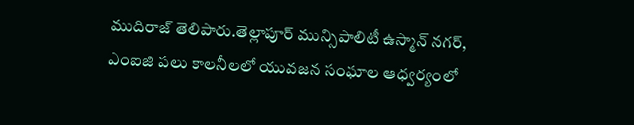ముదిరాజ్ తెలిపారు.తెల్లాపూర్ మున్సిపాలిటీ ఉస్మాన్ నగర్, ఎంఐజి పలు కాలనీలలో యువజన సంఘాల ఆధ్వర్యంలో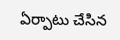ఏర్పాటు చేసిన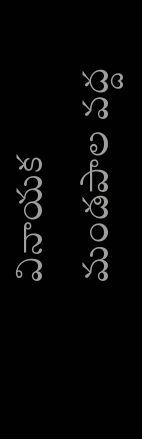వినాయక మండపాల వద్ద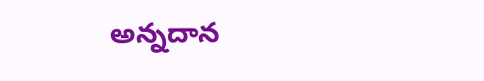అన్నదాన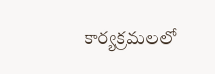కార్యక్రమలలో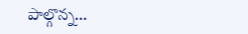పాల్గొన్న…